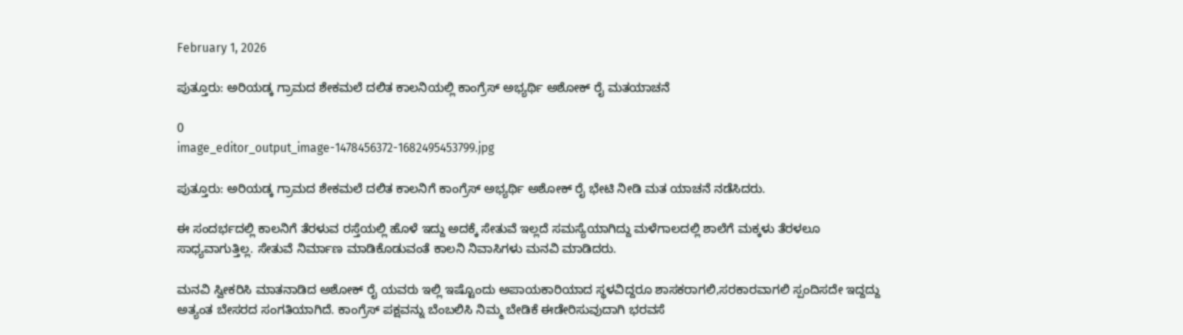February 1, 2026

ಪುತ್ತೂರು: ಅರಿಯಡ್ಕ ಗ್ರಾಮದ ಶೇಕಮಲೆ ದಲಿತ ಕಾಲನಿಯಲ್ಲಿ ಕಾಂಗ್ರೆಸ್ ಅಭ್ಯರ್ಥಿ ಅಶೋಕ್ ರೈ ಮತಯಾಚನೆ

0
image_editor_output_image-1478456372-1682495453799.jpg

ಪುತ್ತೂರು: ಅರಿಯಡ್ಕ ಗ್ರಾಮದ ಶೇಕಮಲೆ ದಲಿತ ಕಾಲನಿಗೆ ಕಾಂಗ್ರೆಸ್ ಅಭ್ಯರ್ಥಿ ಅಶೋಕ್ ರೈ ಭೇಟಿ ನೀಡಿ ಮತ ಯಾಚನೆ ನಡೆಸಿದರು.

ಈ ಸಂದರ್ಭದಲ್ಲಿ ಕಾಲನಿಗೆ ತೆರಳುವ ರಸ್ತೆಯಲ್ಲಿ ಹೊಳೆ ಇದ್ದು ಅದಕ್ಕೆ ಸೇತುವೆ ಇಲ್ಲದೆ ಸಮಸ್ಯೆಯಾಗಿದ್ದು ಮಳೆಗಾಲದಲ್ಲಿ ಶಾಲೆಗೆ ಮಕ್ಕಳು ತೆರಳಲೂ ಸಾಧ್ಯವಾಗುತ್ತಿಲ್ಲ. ಸೇತುವೆ ನಿರ್ಮಾಣ ಮಾಡಿಕೊಡುವಂತೆ ಕಾಲನಿ ನಿವಾಸಿಗಳು ಮನವಿ ಮಾಡಿದರು.

ಮನವಿ ಸ್ವೀಕರಿಸಿ ಮಾತನಾಡಿದ ಅಶೋಕ್ ರೈ ಯವರು ಇಲ್ಲಿ ಇಷ್ಟೊಂದು ಅಪಾಯಕಾರಿಯಾದ ಸ್ಥಳವಿದ್ದರೂ ಶಾಸಕರಾಗಲಿ,ಸರಕಾರವಾಗಲಿ ಸ್ಪಂದಿಸದೇ ಇದ್ದದ್ದು ಅತ್ಯಂತ ಬೇಸರದ ಸಂಗತಿಯಾಗಿದೆ. ಕಾಂಗ್ರೆಸ್ ಪಕ್ಷವನ್ನು ಬೆಂಬಲಿಸಿ ನಿಮ್ಮ ಬೇಡಿಕೆ ಈಡೇರಿಸುವುದಾಗಿ ಭರವಸೆ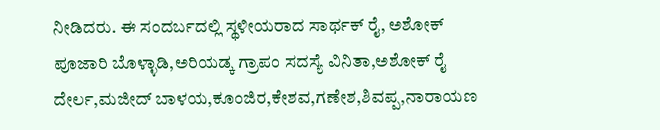ನೀಡಿದರು. ಈ ಸಂದರ್ಬದಲ್ಲಿ ಸ್ಥಳೀಯರಾದ ಸಾರ್ಥಕ್ ರೈ, ಅಶೋಕ್ ಪೂಜಾರಿ ಬೊಳ್ಳಾಡಿ,ಅರಿಯಡ್ಕ ಗ್ರಾಪಂ ಸದಸ್ಯೆ ವಿನಿತಾ,ಅಶೋಕ್ ರೈ ದೇರ್ಲ,ಮಜೀದ್ ಬಾಳಯ,ಕೂಂಜಿರ,ಕೇಶವ,ಗಣೇಶ,ಶಿವಪ್ಪ,ನಾರಾಯಣ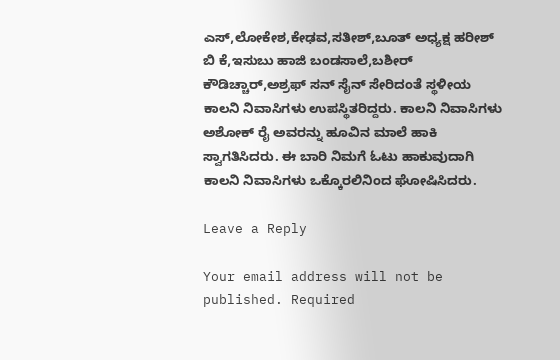ಎಸ್,ಲೋಕೇಶ,ಕೇಢವ,ಸತೀಶ್,ಬೂತ್ ಅಧ್ಯಕ್ಷ ಹರೀಶ್ ಬಿ ಕೆ,ಇಸುಬು ಹಾಜಿ ಬಂಡಸಾಲೆ,ಬಶೀರ್ ಕೌಡಿಚ್ಚಾರ್,ಅಶ್ರಫ್ ಸನ್ ಸೈನ್ ಸೇರಿದಂತೆ ಸ್ಥಳೀಯ ಕಾಲನಿ ನಿವಾಸಿಗಳು ಉಪಸ್ಥಿತರಿದ್ದರು. ಕಾಲನಿ ನಿವಾಸಿಗಳು ಅಶೋಕ್ ರೈ ಅವರನ್ನು ಹೂವಿನ ಮಾಲೆ ಹಾಕಿ ಸ್ವಾಗತಿಸಿದರು. ಈ ಬಾರಿ ನಿಮಗೆ ಓಟು ಹಾಕುವುದಾಗಿ ಕಾಲನಿ ನಿವಾಸಿಗಳು ಒಕ್ಕೊರಲಿನಿಂದ ಘೋಷಿಸಿದರು.

Leave a Reply

Your email address will not be published. Required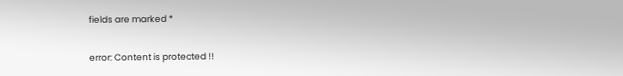fields are marked *

error: Content is protected !!